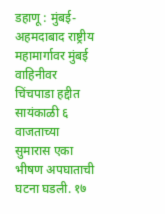डहाणू : मुंबई-अहमदाबाद राष्ट्रीय महामार्गावर मुंबई वाहिनीवर चिंचपाडा हद्दीत सायंकाळी ६ वाजताच्या सुमारास एका भीषण अपघाताची घटना घडली. १७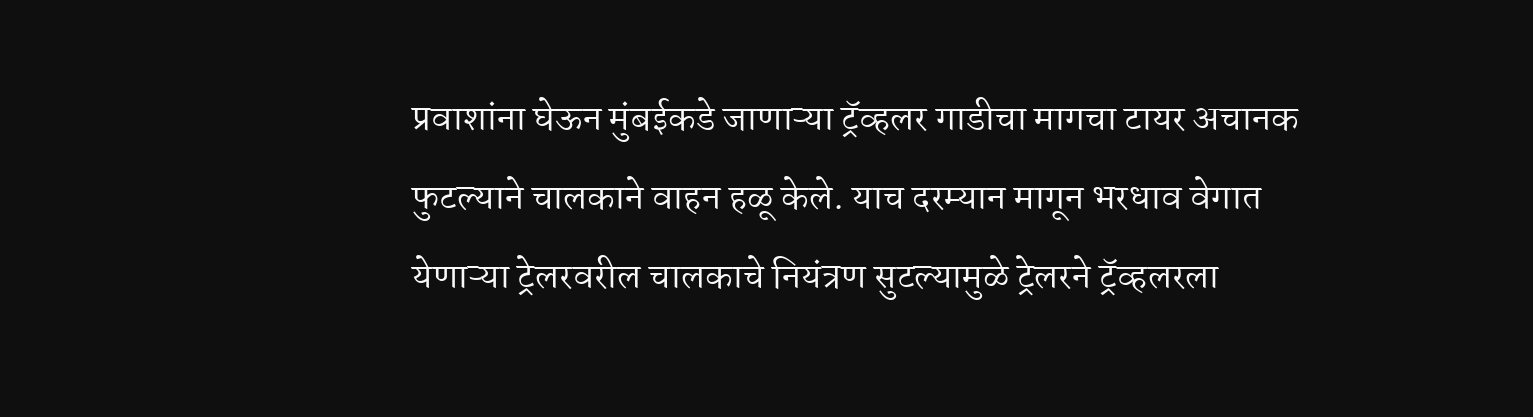प्रवाशांना घेऊन मुंबईकडे जाणाऱ्या ट्रॅव्हलर गाडीचा मागचा टायर अचानक फुटल्याने चालकाने वाहन हळू केले. याच दरम्यान मागून भरधाव वेगात येणाऱ्या ट्रेलरवरील चालकाचे नियंत्रण सुटल्यामुळे ट्रेलरने ट्रॅव्हलरला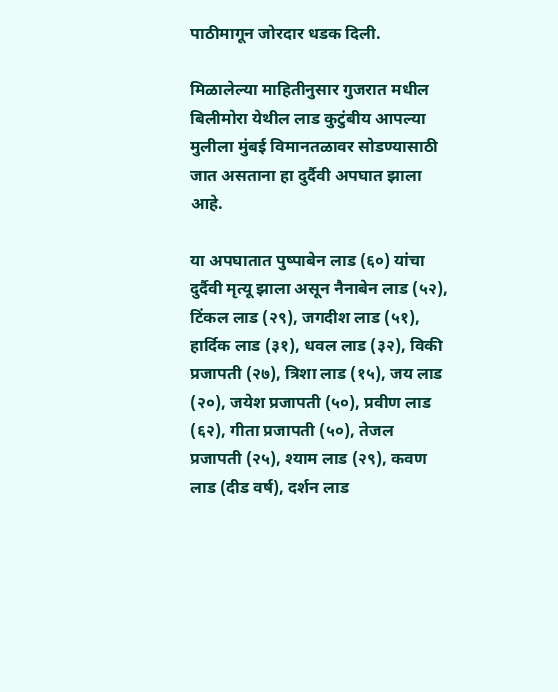पाठीमागून जोरदार धडक दिली.

मिळालेल्या माहितीनुसार गुजरात मधील बिलीमोरा येथील लाड कुटुंबीय आपल्या मुलीला मुंबई विमानतळावर सोडण्यासाठी जात असताना हा दुर्दैवी अपघात झाला आहे.

या अपघातात पुष्पाबेन लाड (६०) यांचा दुर्दैवी मृत्यू झाला असून नैनाबेन लाड (५२), टिंकल लाड (२९), जगदीश लाड (५१), हार्दिक लाड (३१), धवल लाड (३२), विकी प्रजापती (२७), त्रिशा लाड (१५), जय लाड (२०), जयेश प्रजापती (५०), प्रवीण लाड (६२), गीता प्रजापती (५०), तेजल प्रजापती (२५), श्याम लाड (२९), कवण लाड (दीड वर्ष), दर्शन लाड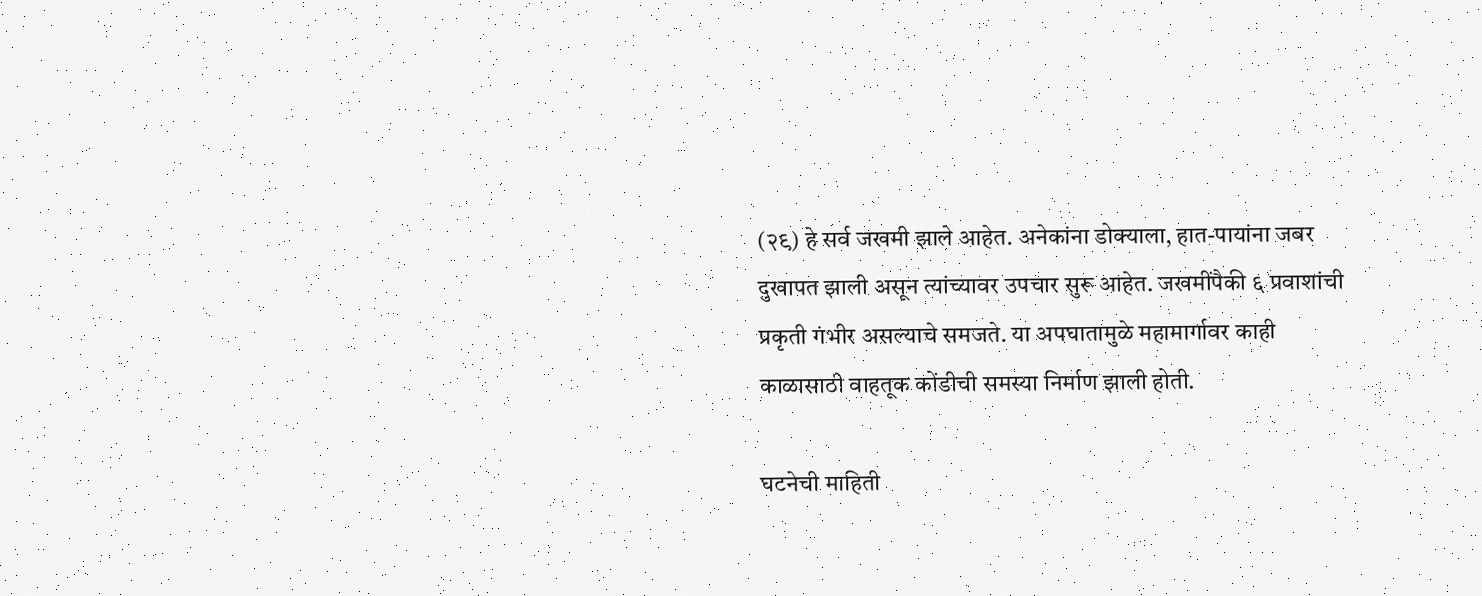(२९) हे सर्व जखमी झाले आहेत. अनेकांना डोक्याला, हात-पायांना जबर दुखापत झाली असून त्यांच्यावर उपचार सुरू आहेत. जखमींपैकी ६ प्रवाशांची प्रकृती गंभीर असल्याचे समजते. या अपघातामुळे महामार्गावर काही काळासाठी वाहतूक कोंडीची समस्या निर्माण झाली होती.

घटनेची माहिती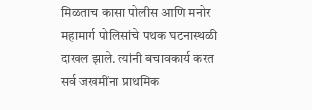मिळताच कासा पोलीस आणि मनोर महामार्ग पोलिसांचे पथक घटनास्थळी दाखल झाले. त्यांनी बचावकार्य करत सर्व जखमींना प्राथमिक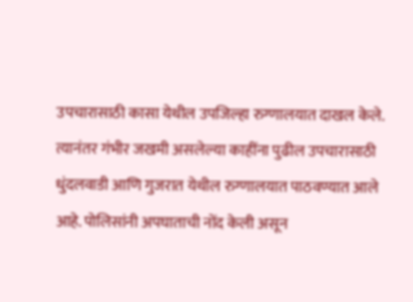उपचारासाठी कासा येथील उपजिल्हा रुग्णालयात दाखल केले. त्यानंतर गंभीर जखमी असलेल्या काहींना पुढील उपचारासाठी धुंदलवाडी आणि गुजरात येथील रुग्णालयात पाठवण्यात आले आहे. पोलिसांनी अपघाताची नोंद केली असून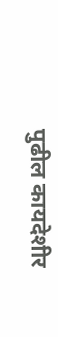पुढील कायदेशीर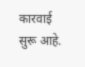कारवाई सुरू आहे.